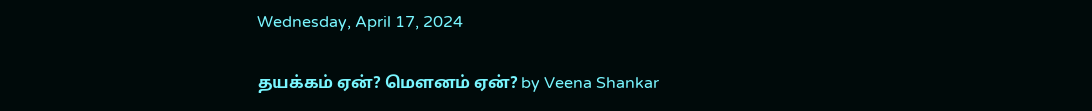Wednesday, April 17, 2024

தயக்கம் ஏன்? மௌனம் ஏன்? by Veena Shankar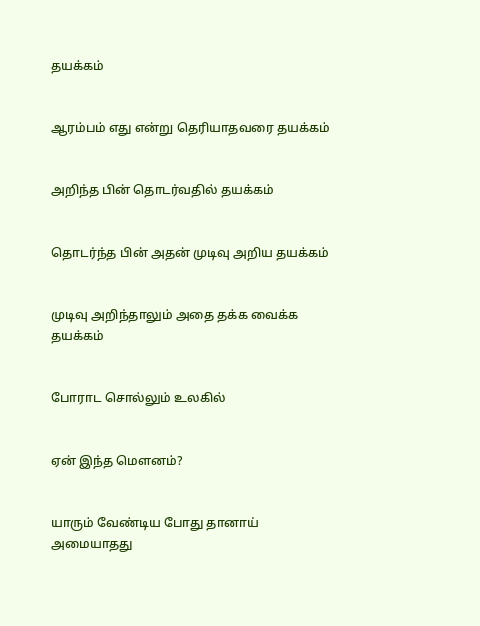தயக்கம்


ஆரம்பம் எது என்று தெரியாதவரை தயக்கம்


அறிந்த பின் தொடர்வதில் தயக்கம்


தொடர்ந்த பின் அதன் முடிவு அறிய தயக்கம்


முடிவு அறிந்தாலும் அதை தக்க வைக்க தயக்கம்


போராட சொல்லும் உலகில்


ஏன் இந்த மௌனம்?


யாரும் வேண்டிய போது தானாய் அமையாதது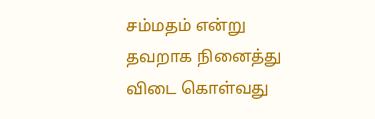சம்மதம் என்று தவறாக நினைத்து விடை கொள்வது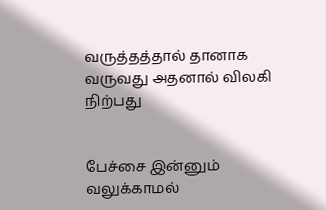வருத்தத்தால் தானாக வருவது அதனால் விலகி நிற்பது


பேச்சை இன்னும் வலுக்காமல்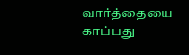வார்த்தையை காப்பது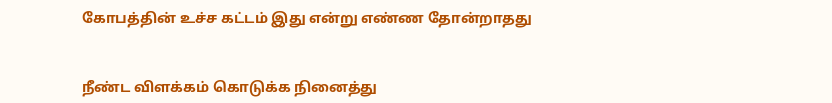கோபத்தின் உச்ச கட்டம் இது என்று எண்ண தோன்றாதது


நீண்ட விளக்கம் கொடுக்க நினைத்து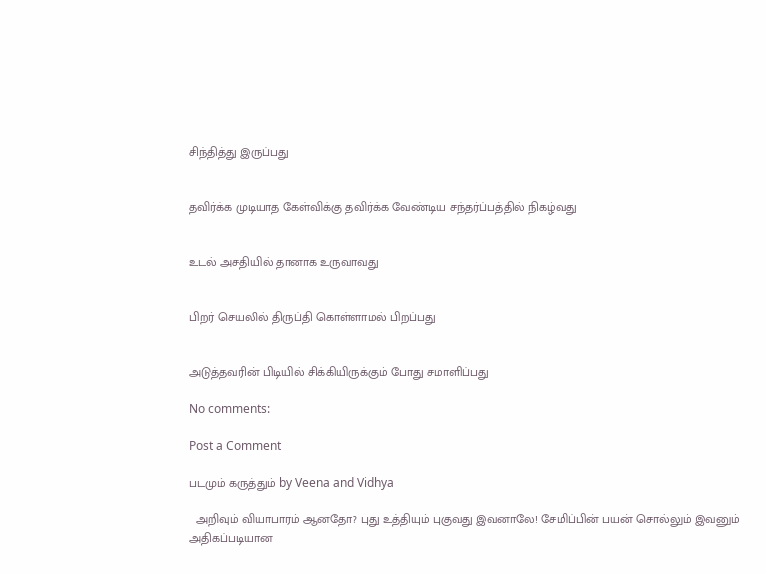சிந்தித்து இருப்பது


தவிர்க்க முடியாத கேள்விக்கு தவிர்க்க வேண்டிய சந்தர்ப்பத்தில் நிகழ்வது


உடல் அசதியில் தானாக உருவாவது


பிறர் செயலில் திருப்தி கொள்ளாமல் பிறப்பது


அடுத்தவரின் பிடியில் சிக்கியிருக்கும் போது சமாளிப்பது

No comments:

Post a Comment

படமும் கருத்தும் by Veena and Vidhya

  அறிவும் வியாபாரம் ஆனதோ? புது உத்தியும் புகுவது இவனாலே! சேமிப்பின் பயன் சொல்லும் இவனும் அதிகப்படியான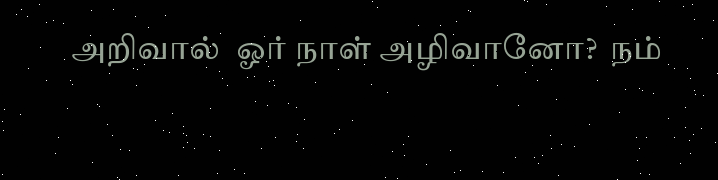அறிவால்  ஓர் நாள் அழிவானோ?  நம்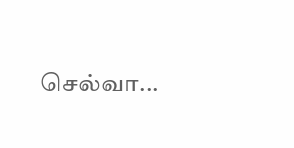செல்வா...